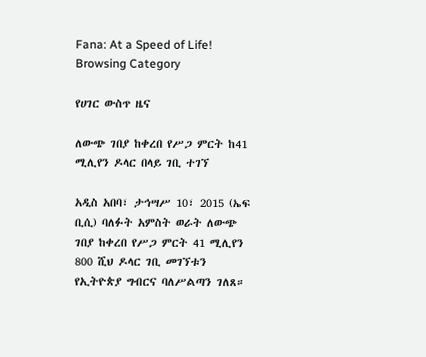Fana: At a Speed of Life!
Browsing Category

የሀገር ውስጥ ዜና

ለውጭ ገበያ ከቀረበ የሥጋ ምርት ከ41 ሚሊየን ዶላር በላይ ገቢ ተገኘ

አዲስ አበባ፣ ታኅሣሥ 10፣ 2015 (ኤፍ ቢሲ) ባለፉት አምስት ወራት ለውጭ ገበያ ከቀረበ የሥጋ ምርት 41 ሚሊየን 800 ሺህ ዶላር ገቢ መገኘቱን የኢትዮጵያ ግብርና ባለሥልጣን ገለጸ።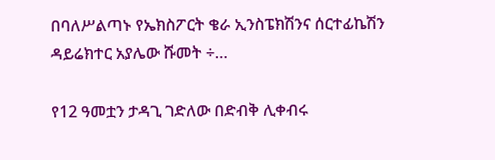በባለሥልጣኑ የኤክስፖርት ቄራ ኢንስፔክሽንና ሰርተፊኬሽን ዳይሬክተር አያሌው ሹመት ÷…

የ12 ዓመቷን ታዳጊ ገድለው በድብቅ ሊቀብሩ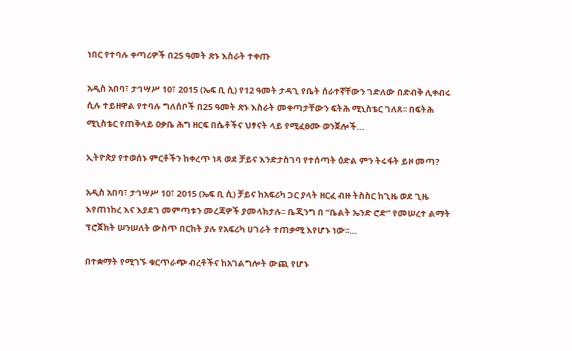ነበር የተባሉ ቀጣሪዎች በ25 ዓመት ጽኑ እስራት ተቀጡ

አዲስ አበባ፣ ታኅሣሥ 10፣ 2015 (ኤፍ ቢ ሲ) የ12 ዓመት ታዳጊ የቤት ሰራተኛቸውን ገድለው በድብቅ ሊቀብሩ ሲሉ ተይዘዋል የተባሉ ግለሰቦች በ25 ዓመት ጽኑ እስራት መቀጣታቸውን ፍትሕ ሚኒስቴር ገለጸ፡፡ በፍትሕ ሚኒስቴር የጠቅላይ ዐቃቤ ሕግ ዘርፍ በሴቶችና ህፃናት ላይ የሚፈፀሙ ወንጀሎች…

ኢትዮጵያ የተወሰኑ ምርቶችን ከቀረጥ ነጻ ወደ ቻይና እንድታስገባ የተሰጣት ዕድል ምን ትሩፋት ይዞ መጣ?

አዲስ አበባ፣ ታኅሣሥ 10፣ 2015 (ኤፍ ቢ ሲ) ቻይና ከአፍሪካ ጋር ያላት ዘርፈ ብዙ ትስስር ከጊዜ ወደ ጊዜ እየጠነከረ እና እያደገ መምጣቱን መረጃዎች ያመላክታሉ፡፡ ቤጂንግ በ “ቤልት ኤንድ ሮድ” የመሠረተ ልማት ፕሮጀክት ሠንሠለት ውስጥ በርከት ያሉ የአፍሪካ ሀገራት ተጠቃሚ እየሆኑ ነው፡፡…

በተቋማት የሚገኙ ቁርጥራጭ ብረቶችና ከአገልግሎት ውጪ የሆኑ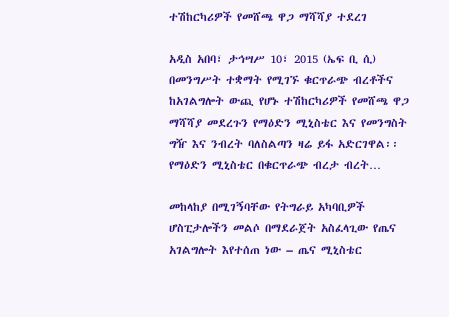ተሽከርካሪዎች የመሸጫ ዋጋ ማሻሻያ ተደረገ

አዲስ አበባ፣ ታኅሣሥ 10፣ 2015 (ኤፍ ቢ ሲ) በመንግሥት ተቋማት የሚገኙ ቁርጥራጭ ብረቶችና ከአገልግሎት ውጪ የሆኑ ተሽከርካሪዎች የመሸጫ ዋጋ ማሻሻያ መደረጉን የማዕድን ሚኒስቴር እና የመንግስት ግዥ እና ንብረት ባለስልጣን ዛሬ ይፋ አድርገዋል፡፡ የማዕድን ሚኒስቴር በቁርጥራጭ ብረታ ብረት…

መከላከያ በሚገኝባቸው የትግራይ አካባቢዎች ሆስፒታሎችን መልሶ በማደራጀት አስፈላጊው የጤና አገልግሎት እየተሰጠ ነው – ጤና ሚኒስቴር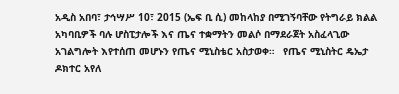አዲስ አበባ፣ ታኅሣሥ 10፣ 2015 (ኤፍ ቢ ሲ) መከላከያ በሚገኝባቸው የትግራይ ክልል አካባቢዎች ባሉ ሆስፒታሎች እና ጤና ተቋማትን መልሶ በማደራጀት አስፈላጊው አገልግሎት እየተሰጠ መሆኑን የጤና ሚኒስቴር አስታወቀ።   የጤና ሚኒስትር ዴኤታ ዶክተር አየለ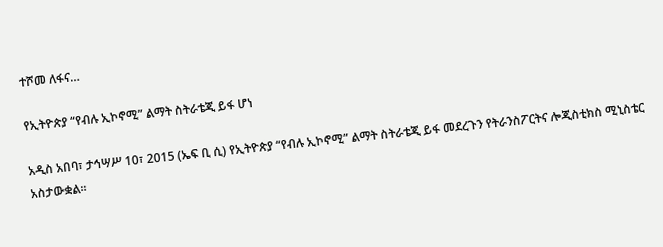ተሾመ ለፋና…

የኢትዮጵያ “የብሉ ኢኮኖሚ” ልማት ስትራቴጂ ይፋ ሆነ

አዲስ አበባ፣ ታኅሣሥ 10፣ 2015 (ኤፍ ቢ ሲ) የኢትዮጵያ “የብሉ ኢኮኖሚ” ልማት ስትራቴጂ ይፋ መደረጉን የትራንስፖርትና ሎጂስቲክስ ሚኒስቴር አስታውቋል፡፡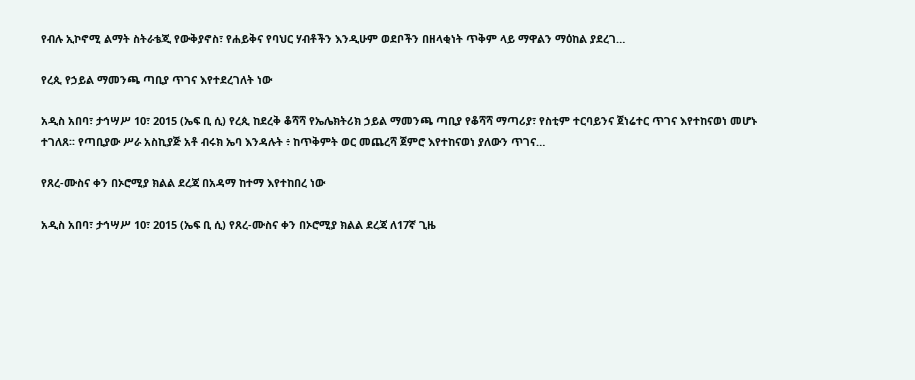የብሉ ኢኮኖሚ ልማት ስትራቴጂ የውቅያኖስ፣ የሐይቅና የባህር ሃብቶችን እንዲሁም ወደቦችን በዘላቂነት ጥቅም ላይ ማዋልን ማዕከል ያደረገ…

የረጲ የኃይል ማመንጫ ጣቢያ ጥገና እየተደረገለት ነው

አዲስ አበባ፣ ታኅሣሥ 10፣ 2015 (ኤፍ ቢ ሲ) የረጲ ከደረቅ ቆሻሻ የኤሌክትሪክ ኃይል ማመንጫ ጣቢያ የቆሻሻ ማጣሪያ፣ የስቲም ተርባይንና ጀነሬተር ጥገና እየተከናወነ መሆኑ ተገለጸ፡፡ የጣቢያው ሥራ አስኪያጅ አቶ ብሩክ ኤባ እንዳሉት ፥ ከጥቅምት ወር መጨረሻ ጀምሮ እየተከናወነ ያለውን ጥገና…

የጸረ-ሙስና ቀን በኦሮሚያ ክልል ደረጃ በአዳማ ከተማ እየተከበረ ነው

አዲስ አበባ፣ ታኅሣሥ 10፣ 2015 (ኤፍ ቢ ሲ) የጸረ-ሙስና ቀን በኦሮሚያ ክልል ደረጃ ለ17ኛ ጊዜ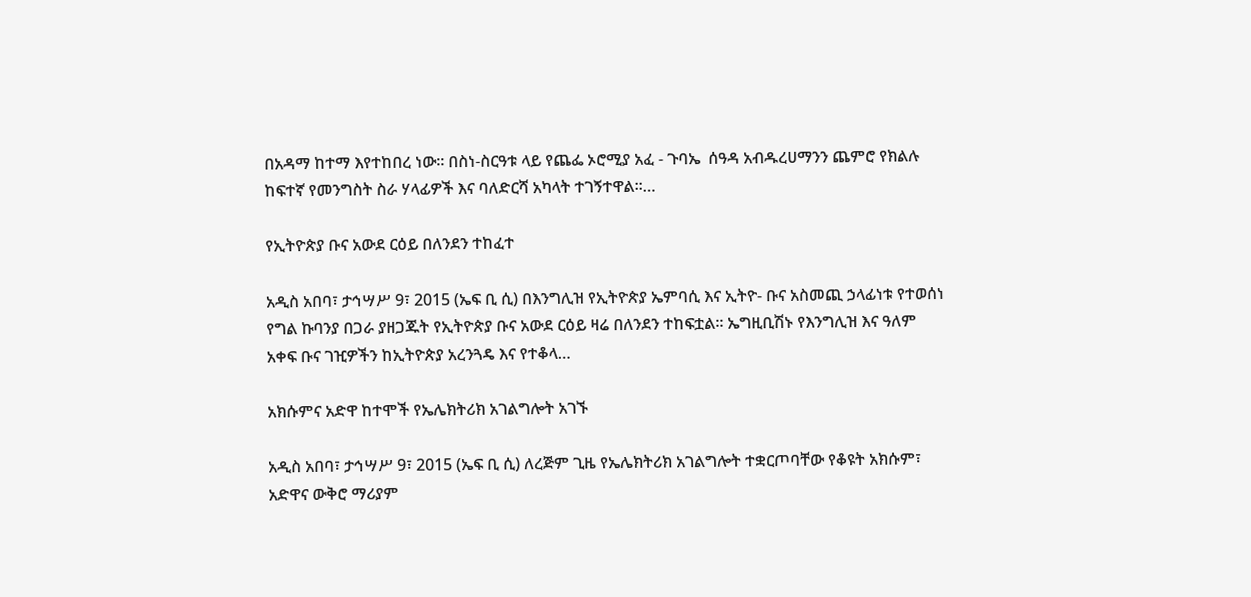በአዳማ ከተማ እየተከበረ ነው፡፡ በስነ-ስርዓቱ ላይ የጨፌ ኦሮሚያ አፈ - ጉባኤ  ሰዓዳ አብዱረሀማንን ጨምሮ የክልሉ ከፍተኛ የመንግስት ስራ ሃላፊዎች እና ባለድርሻ አካላት ተገኝተዋል፡፡…

የኢትዮጵያ ቡና አውደ ርዕይ በለንደን ተከፈተ

አዲስ አበባ፣ ታኅሣሥ 9፣ 2015 (ኤፍ ቢ ሲ) በእንግሊዝ የኢትዮጵያ ኤምባሲ እና ኢትዮ- ቡና አስመጪ ኃላፊነቱ የተወሰነ የግል ኩባንያ በጋራ ያዘጋጁት የኢትዮጵያ ቡና አውደ ርዕይ ዛሬ በለንደን ተከፍቷል። ኤግዚቢሽኑ የእንግሊዝ እና ዓለም አቀፍ ቡና ገዢዎችን ከኢትዮጵያ አረንጓዴ እና የተቆላ…

አክሱምና አድዋ ከተሞች የኤሌክትሪክ አገልግሎት አገኙ

አዲስ አበባ፣ ታኅሣሥ 9፣ 2015 (ኤፍ ቢ ሲ) ለረጅም ጊዜ የኤሌክትሪክ አገልግሎት ተቋርጦባቸው የቆዩት አክሱም፣ አድዋና ውቅሮ ማሪያም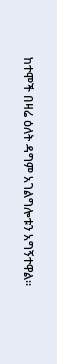ከተሞች በዛሬ ዕለት ዳግም አገልግሎቱን አግኝተዋል፡፡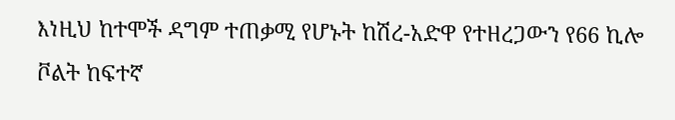እነዚህ ከተሞች ዳግም ተጠቃሚ የሆኑት ከሽረ-አድዋ የተዘረጋውን የ66 ኪሎ ቮልት ከፍተኛ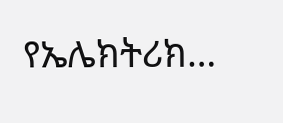የኤሌክትሪክ…